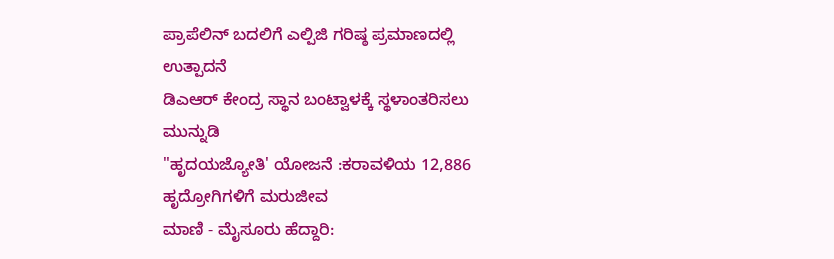ಪ್ರಾಪೆಲಿನ್ ಬದಲಿಗೆ ಎಲ್ಪಿಜಿ ಗರಿಷ್ಠ ಪ್ರಮಾಣದಲ್ಲಿ ಉತ್ಪಾದನೆ
ಡಿಎಆರ್ ಕೇಂದ್ರ ಸ್ಥಾನ ಬಂಟ್ವಾಳಕ್ಕೆ ಸ್ಥಳಾಂತರಿಸಲು ಮುನ್ನುಡಿ
"ಹೃದಯಜ್ಯೋತಿ' ಯೋಜನೆ :ಕರಾವಳಿಯ 12,886 ಹೃದ್ರೋಗಿಗಳಿಗೆ ಮರುಜೀವ
ಮಾಣಿ - ಮೈಸೂರು ಹೆದ್ದಾರಿ: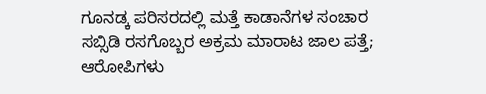ಗೂನಡ್ಕ ಪರಿಸರದಲ್ಲಿ ಮತ್ತೆ ಕಾಡಾನೆಗಳ ಸಂಚಾರ
ಸಬ್ಸಿಡಿ ರಸಗೊಬ್ಬರ ಅಕ್ರಮ ಮಾರಾಟ ಜಾಲ ಪತ್ತೆ; ಆರೋಪಿಗಳು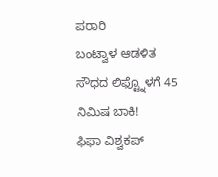ಪರಾರಿ
ಬಂಟ್ವಾಳ ಆಡಳಿತ ಸೌಧದ ಲಿಫ್ಟ್ನೊಳಗೆ 45 ನಿಮಿಷ ಬಾಕಿ!
ಫಿಫಾ ವಿಶ್ವಕಪ್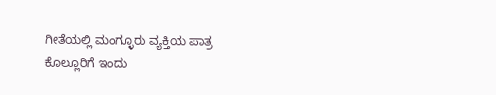ಗೀತೆಯಲ್ಲಿ ಮಂಗ್ಳೂರು ವ್ಯಕ್ತಿಯ ಪಾತ್ರ
ಕೊಲ್ಲೂರಿಗೆ ಇಂದು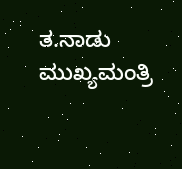ತ.ನಾಡು ಮುಖ್ಯಮಂತ್ರಿ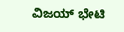ವಿಜಯ್ ಭೇಟಿ